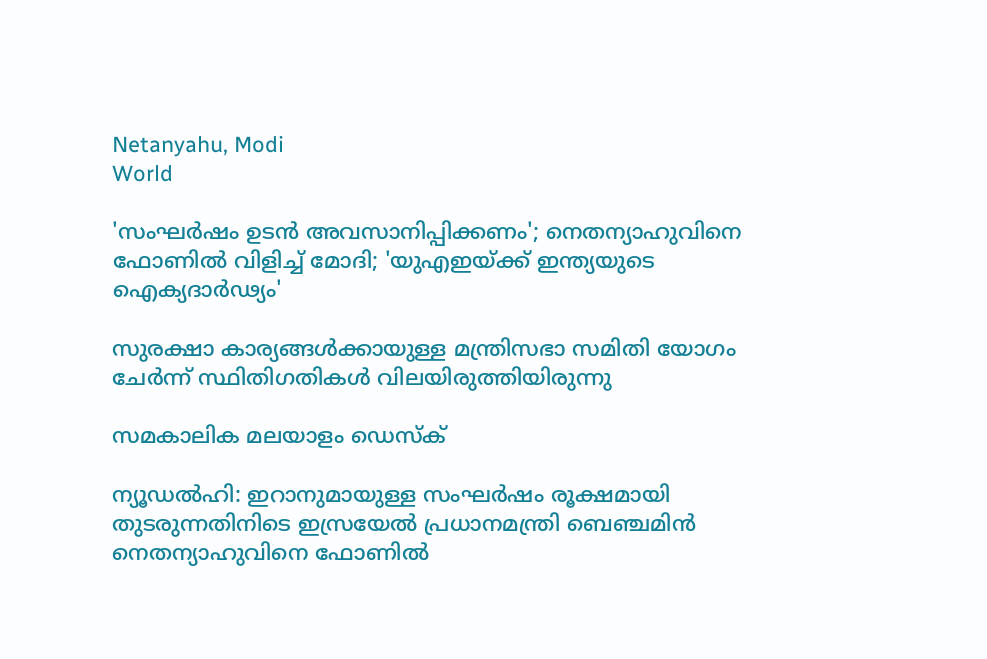Netanyahu, Modi
World

'സംഘര്‍ഷം ഉടന്‍ അവസാനിപ്പിക്കണം'; നെതന്യാഹുവിനെ ഫോണില്‍ വിളിച്ച് മോദി; 'യുഎഇയ്ക്ക് ഇന്ത്യയുടെ ഐക്യദാര്‍ഢ്യം'

സുരക്ഷാ കാര്യങ്ങള്‍ക്കായുള്ള മന്ത്രിസഭാ സമിതി യോഗം ചേര്‍ന്ന് സ്ഥിതിഗതികള്‍ വിലയിരുത്തിയിരുന്നു

സമകാലിക മലയാളം ഡെസ്ക്

ന്യൂഡല്‍ഹി: ഇറാനുമായുള്ള സംഘര്‍ഷം രൂക്ഷമായി തുടരുന്നതിനിടെ ഇസ്രയേല്‍ പ്രധാനമന്ത്രി ബെഞ്ചമിന്‍ നെതന്യാഹുവിനെ ഫോണില്‍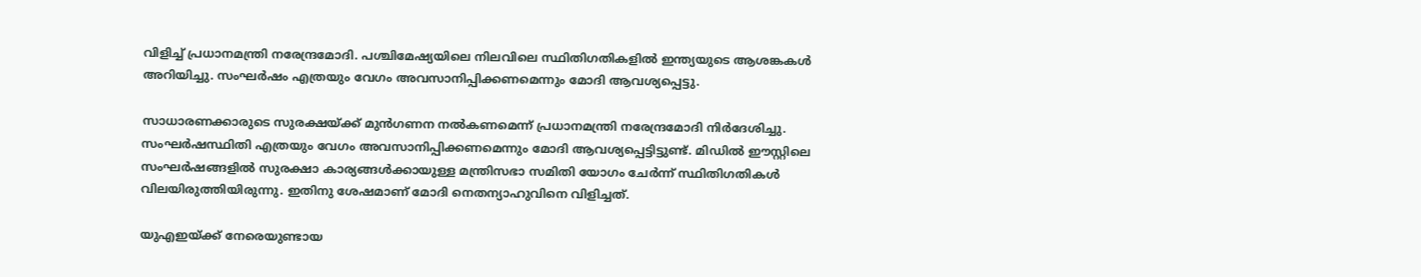വിളിച്ച് പ്രധാനമന്ത്രി നരേന്ദ്രമോദി. പശ്ചിമേഷ്യയിലെ നിലവിലെ സ്ഥിതിഗതികളില്‍ ഇന്ത്യയുടെ ആശങ്കകള്‍ അറിയിച്ചു. സംഘര്‍ഷം എത്രയും വേഗം അവസാനിപ്പിക്കണമെന്നും മോദി ആവശ്യപ്പെട്ടു.

സാധാരണക്കാരുടെ സുരക്ഷയ്ക്ക് മുന്‍ഗണന നല്‍കണമെന്ന് പ്രധാനമന്ത്രി നരേന്ദ്രമോദി നിര്‍ദേശിച്ചു. സംഘര്‍ഷസ്ഥിതി എത്രയും വേഗം അവസാനിപ്പിക്കണമെന്നും മോദി ആവശ്യപ്പെട്ടിട്ടുണ്ട്. മിഡില്‍ ഈസ്റ്റിലെ സംഘര്‍ഷങ്ങളില്‍ സുരക്ഷാ കാര്യങ്ങള്‍ക്കായുള്ള മന്ത്രിസഭാ സമിതി യോഗം ചേര്‍ന്ന് സ്ഥിതിഗതികള്‍ വിലയിരുത്തിയിരുന്നു. ഇതിനു ശേഷമാണ് മോദി നെതന്യാഹുവിനെ വിളിച്ചത്.

യുഎഇയ്ക്ക് നേരെയുണ്ടായ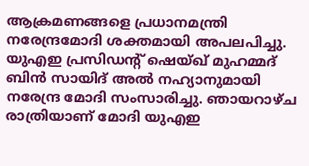ആക്രമണങ്ങളെ പ്രധാനമന്ത്രി നരേന്ദ്രമോദി ശക്തമായി അപലപിച്ചു. യുഎഇ പ്രസിഡന്റ് ഷെയ്ഖ് മുഹമ്മദ് ബിൻ സായിദ് അൽ നഹ്യാനുമായി നരേന്ദ്ര മോദി സംസാരിച്ചു. ഞായറാഴ്ച രാത്രിയാണ് മോദി യുഎഇ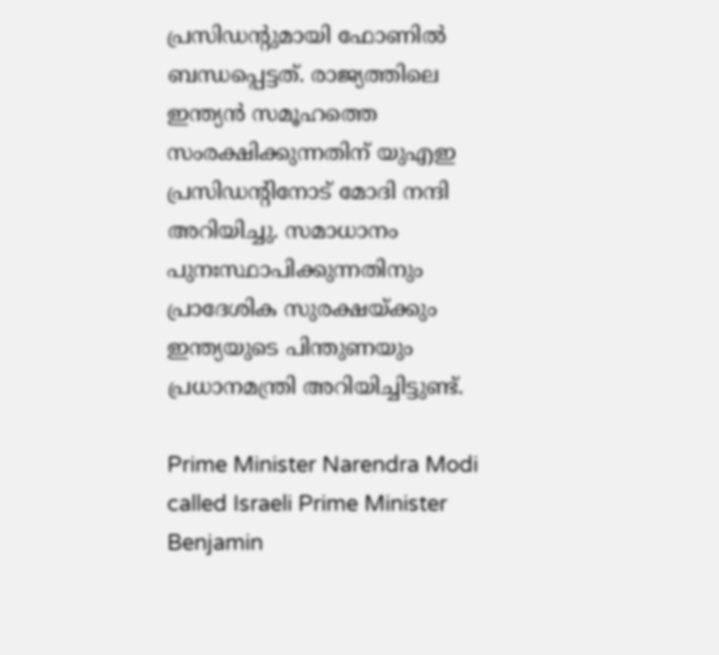പ്രസിഡന്റുമായി ഫോണിൽ ബന്ധപ്പെട്ടത്. രാജ്യത്തിലെ ഇന്ത്യൻ സമൂഹത്തെ സംരക്ഷിക്കുന്നതിന് യുഎഇ പ്രസിഡന്റിനോട് മോദി നന്ദി അറിയിച്ചു. സമാധാനം പുനഃസ്ഥാപിക്കുന്നതിനും പ്രാദേശിക സുരക്ഷയ്ക്കും ഇന്ത്യയുടെ പിന്തുണയും പ്രധാനമന്ത്രി അറിയിച്ചിട്ടുണ്ട്.

Prime Minister Narendra Modi called Israeli Prime Minister Benjamin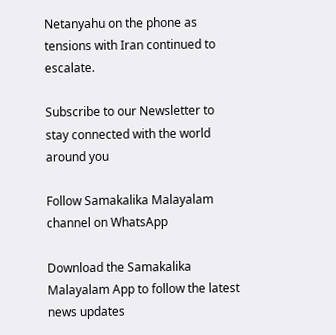Netanyahu on the phone as tensions with Iran continued to escalate.

Subscribe to our Newsletter to stay connected with the world around you

Follow Samakalika Malayalam channel on WhatsApp

Download the Samakalika Malayalam App to follow the latest news updates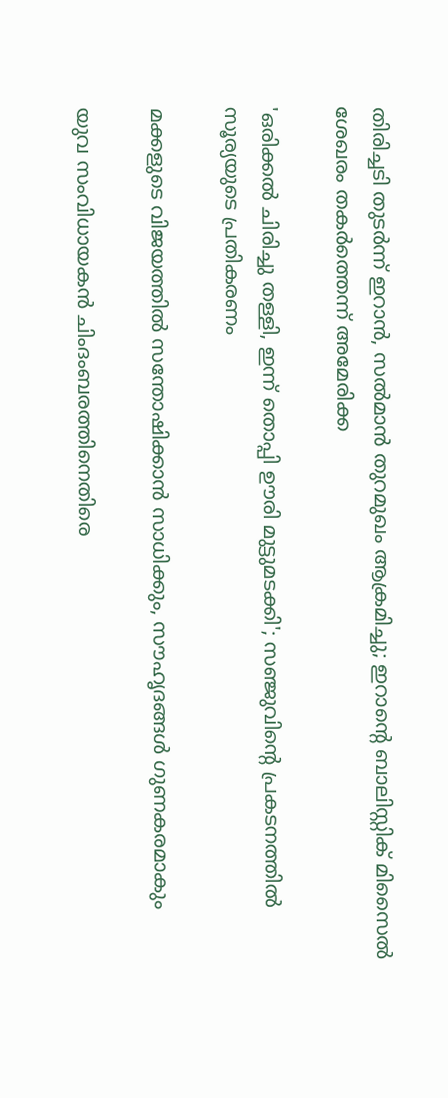തിരിച്ചടി തുടര്‍ന്ന് ഇറാന്‍, സല്‍മാന്‍ തുറമുഖം ആക്രമിച്ചു; ഇറാന്റെ ബാലിസ്റ്റിക് മിസൈല്‍ ശേഖരം തകര്‍ത്തെന്ന് അമേരിക്ക

'ഒരിക്കൽ ചിരിച്ചു തള്ളി, ഇന്ന് തൊപ്പി ഊരി മുട്ടുമടക്കി'; സഞ്ജുവിന്റെ പ്രകടനത്തിൽ സൂര്യയുടെ പ്രതികരണം

മക്കളുടെ വിജയത്തിൽ സന്തോഷിക്കാൻ സാധിക്കും, സൗഹൃദങ്ങൾ ഗുണകരമാകും

യുവ സംവിധായകന്‍ ചിംദംബരത്തിനെതിരെ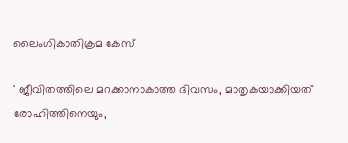ലൈംഗികാതിക്രമ കേസ്

' ജീവിതത്തിലെ മറക്കാനാകാത്ത ദിവസം, മാതൃകയാക്കിയത് രോഹിത്തിനെയും,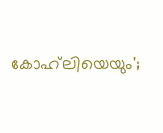കോഹ്‌ലിയെയും';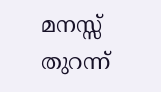മനസ്സ് തുറന്ന്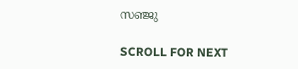സഞ്ജു

SCROLL FOR NEXT